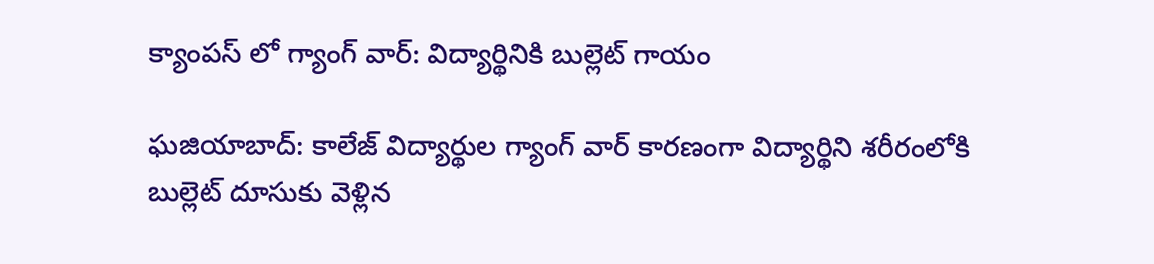క్యాంపస్ లో గ్యాంగ్ వార్: విద్యార్థినికి బుల్లెట్ గాయం

ఘజియాబాద్: కాలేజ్ విద్యార్థుల గ్యాంగ్ వార్ కారణంగా విద్యార్థిని శరీరంలోకి బుల్లెట్ దూసుకు వెళ్లిన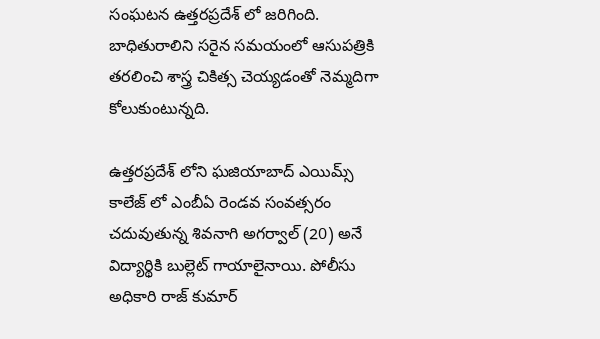సంఘటన ఉత్తరప్రదేశ్ లో జరిగింది. బాధితురాలిని సరైన సమయంలో ఆసుపత్రికి తరలించి శాస్త్ర చికిత్స చెయ్యడంతో నెమ్మదిగా కోలుకుంటున్నది.

ఉత్తరప్రదేశ్ లోని ఘజియాబాద్ ఎయిమ్స్ కాలేజ్ లో ఎంబీఏ రెండవ సంవత్సరం చదువుతున్న శివనాగి అగర్వాల్ (20) అనే విద్యార్థికి బుల్లెట్ గాయాలైనాయి. పోలీసు అధికారి రాజ్ కుమార్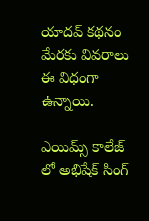యాదవ్ కథనం మేరకు వివరాలు ఈ విధంగా ఉన్నాయి.

ఎయిమ్స్ కాలేజ్ లో అభిషేక్ సింగ్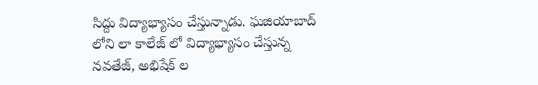సిద్దు విద్యాభ్యాసం చేస్తున్నాడు. ఘజియాబాద్ లోని లా కాలేజ్ లో విద్యాభ్యాసం చేస్తున్న నవతేజ్, అభిషేక్ ల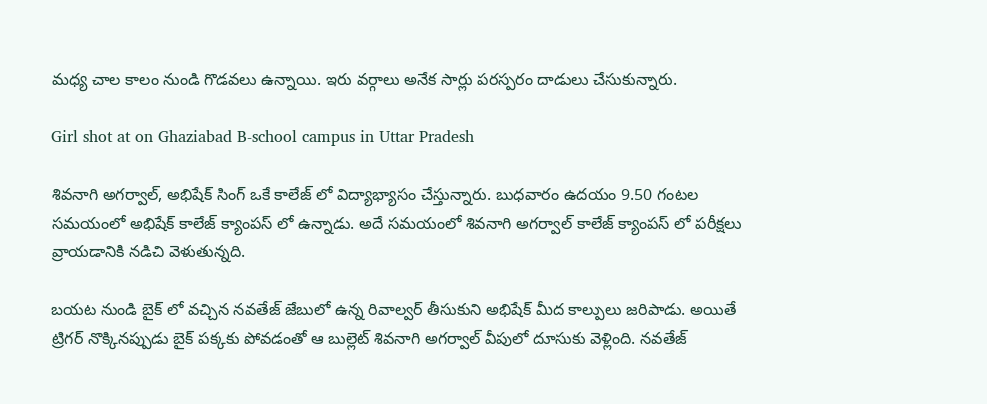మధ్య చాల కాలం నుండి గొడవలు ఉన్నాయి. ఇరు వర్గాలు అనేక సార్లు పరస్పరం దాడులు చేసుకున్నారు.

Girl shot at on Ghaziabad B-school campus in Uttar Pradesh

శివనాగి అగర్వాల్, అభిషేక్ సింగ్ ఒకే కాలేజ్ లో విద్యాభ్యాసం చేస్తున్నారు. బుధవారం ఉదయం 9.50 గంటల సమయంలో అభిషేక్ కాలేజ్ క్యాంపస్ లో ఉన్నాడు. అదే సమయంలో శివనాగి అగర్వాల్ కాలేజ్ క్యాంపస్ లో పరీక్షలు వ్రాయడానికి నడిచి వెళుతున్నది.

బయట నుండి బైక్ లో వచ్చిన నవతేజ్ జేబులో ఉన్న రివాల్వర్ తీసుకుని అభిషేక్ మీద కాల్పులు జరిపాడు. అయితే ట్రిగర్ నొక్కినప్పుడు బైక్ పక్కకు పోవడంతో ఆ బుల్లెట్ శివనాగి అగర్వాల్ వీపులో దూసుకు వెళ్లింది. నవతేజ్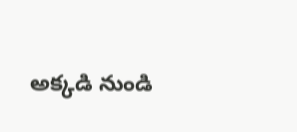అక్కడి నుండి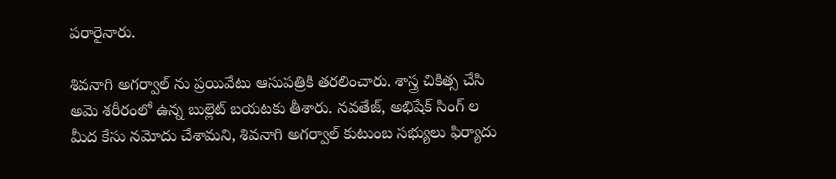పరారైనారు.

శివనాగి అగర్వాల్ ను ప్రయివేటు ఆసుపత్రికి తరలించారు. శాస్త్ర చికిత్స చేసి అమె శరీరంలో ఉన్న బుల్లెట్ బయటకు తీశారు. నవతేజ్, అభిషేక్ సింగ్ ల మీద కేసు నమోదు చేశామని, శివనాగి అగర్వాల్ కుటుంబ సభ్యులు ఫిర్యాదు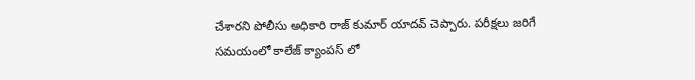చేశారని పోలీసు అధికారి రాజ్ కుమార్ యాదవ్ చెప్పారు. పరీక్షలు జరిగే సమయంలో కాలేజ్ క్యాంపస్ లో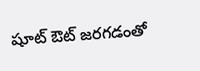షూట్ ఔట్ జరగడంతో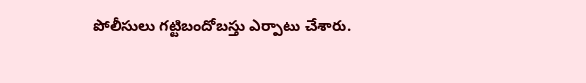పోలీసులు గట్టిబందోబస్తు ఎర్పాటు చేశారు.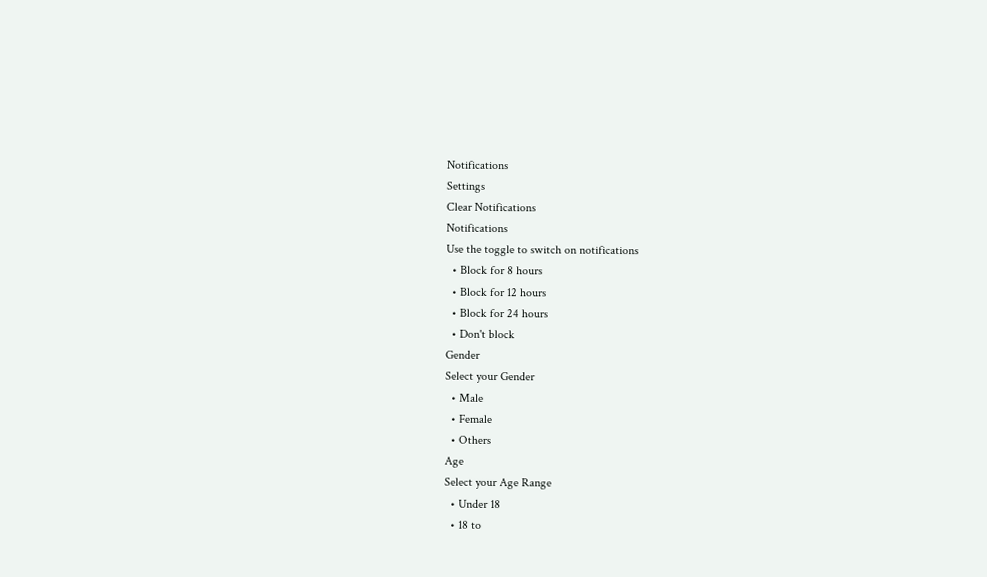Notifications
Settings
Clear Notifications
Notifications
Use the toggle to switch on notifications
  • Block for 8 hours
  • Block for 12 hours
  • Block for 24 hours
  • Don't block
Gender
Select your Gender
  • Male
  • Female
  • Others
Age
Select your Age Range
  • Under 18
  • 18 to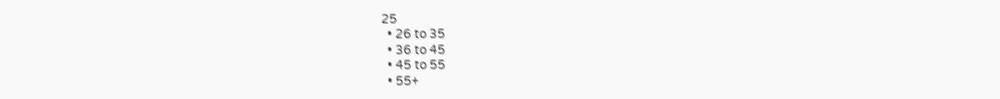25
  • 26 to 35
  • 36 to 45
  • 45 to 55
  • 55+